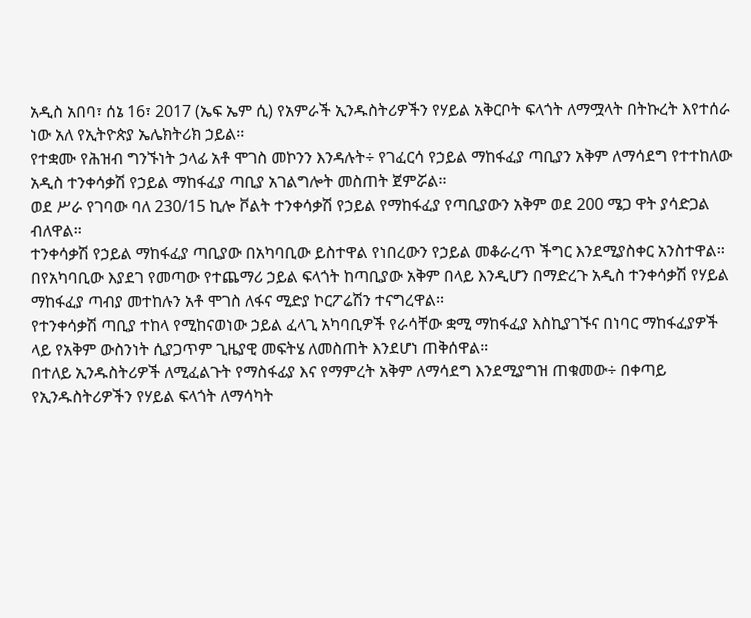አዲስ አበባ፣ ሰኔ 16፣ 2017 (ኤፍ ኤም ሲ) የአምራች ኢንዱስትሪዎችን የሃይል አቅርቦት ፍላጎት ለማሟላት በትኩረት እየተሰራ ነው አለ የኢትዮጵያ ኤሌክትሪክ ኃይል፡፡
የተቋሙ የሕዝብ ግንኙነት ኃላፊ አቶ ሞገስ መኮንን እንዳሉት÷ የገፈርሳ የኃይል ማከፋፈያ ጣቢያን አቅም ለማሳደግ የተተከለው አዲስ ተንቀሳቃሽ የኃይል ማከፋፈያ ጣቢያ አገልግሎት መስጠት ጀምሯል፡፡
ወደ ሥራ የገባው ባለ 230/15 ኪሎ ቮልት ተንቀሳቃሽ የኃይል የማከፋፈያ የጣቢያውን አቅም ወደ 200 ሜጋ ዋት ያሳድጋል ብለዋል፡፡
ተንቀሳቃሽ የኃይል ማከፋፈያ ጣቢያው በአካባቢው ይስተዋል የነበረውን የኃይል መቆራረጥ ችግር እንደሚያስቀር አንስተዋል፡፡
በየአካባቢው እያደገ የመጣው የተጨማሪ ኃይል ፍላጎት ከጣቢያው አቅም በላይ እንዲሆን በማድረጉ አዲስ ተንቀሳቃሽ የሃይል ማከፋፈያ ጣብያ መተከሉን አቶ ሞገስ ለፋና ሚድያ ኮርፖሬሽን ተናግረዋል፡፡
የተንቀሳቃሽ ጣቢያ ተከላ የሚከናወነው ኃይል ፈላጊ አካባቢዎች የራሳቸው ቋሚ ማከፋፈያ እስኪያገኙና በነባር ማከፋፈያዎች ላይ የአቅም ውስንነት ሲያጋጥም ጊዜያዊ መፍትሄ ለመስጠት እንደሆነ ጠቅሰዋል።
በተለይ ኢንዱስትሪዎች ለሚፈልጉት የማስፋፊያ እና የማምረት አቅም ለማሳደግ እንደሚያግዝ ጠቁመው÷ በቀጣይ የኢንዱስትሪዎችን የሃይል ፍላጎት ለማሳካት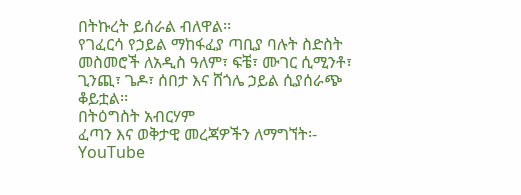በትኩረት ይሰራል ብለዋል፡፡
የገፈርሳ የኃይል ማከፋፈያ ጣቢያ ባሉት ስድስት መስመሮች ለአዲስ ዓለም፣ ፍቼ፣ ሙገር ሲሚንቶ፣ ጊንጪ፣ ጌዶ፣ ሰበታ እና ሸጎሌ ኃይል ሲያሰራጭ ቆይቷል፡፡
በትዕግስት አብርሃም
ፈጣን እና ወቅታዊ መረጃዎችን ለማግኘት፡-
YouTube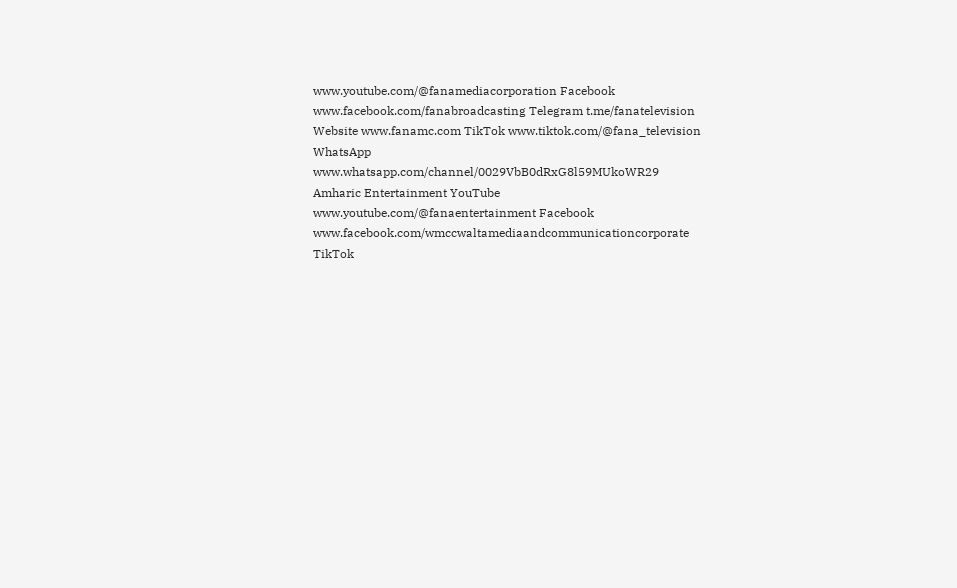www.youtube.com/@fanamediacorporation Facebook www.facebook.com/fanabroadcasting Telegram t.me/fanatelevision Website www.fanamc.com TikTok www.tiktok.com/@fana_television WhatsApp www.whatsapp.com/channel/0029VbB0dRxG8l59MUkoWR29 Amharic Entertainment YouTube www.youtube.com/@fanaentertainment Facebook www.facebook.com/wmccwaltamediaandcommunicationcorporate TikTok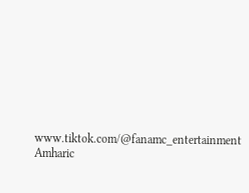www.tiktok.com/@fanamc_entertainment Amharic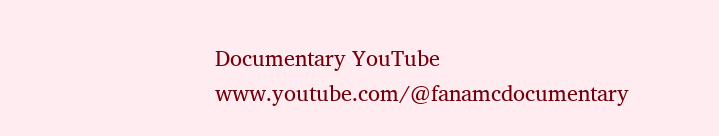Documentary YouTube www.youtube.com/@fanamcdocumentary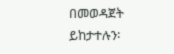በመወዳጀት ይከታተሉን፡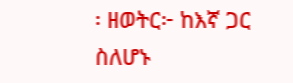፡ ዘወትር፦ ከእኛ ጋር ስለሆኑ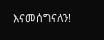እናመሰግናለን!